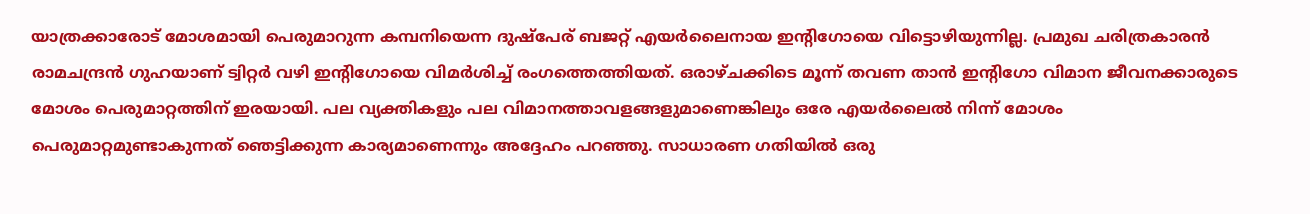യാത്രക്കാരോട് മോശമായി പെരുമാറുന്ന കമ്പനിയെന്ന ദുഷ്പേര് ബജറ്റ് എയര്‍ലൈനായ ഇന്റിഗോയെ വിട്ടൊഴിയുന്നില്ല. പ്രമുഖ ചരിത്രകാരന്‍ രാമചന്ദ്രന്‍ ഗുഹയാണ് ട്വിറ്റര്‍ വഴി ഇന്റിഗോയെ വിമര്‍ശിച്ച് രംഗത്തെത്തിയത്. ഒരാഴ്ചക്കിടെ മൂന്ന് തവണ താന്‍ ഇന്റിഗോ വിമാന ജീവനക്കാരുടെ മോശം പെരുമാറ്റത്തിന് ഇരയായി. പല വ്യക്തികളും പല വിമാനത്താവളങ്ങളുമാണെങ്കിലും ഒരേ എയര്‍ലൈല്‍ നിന്ന് മോശം പെരുമാറ്റമുണ്ടാകുന്നത് ഞെട്ടിക്കുന്ന കാര്യമാണെന്നും അദ്ദേഹം പറഞ്ഞു. സാധാരണ ഗതിയില്‍ ഒരു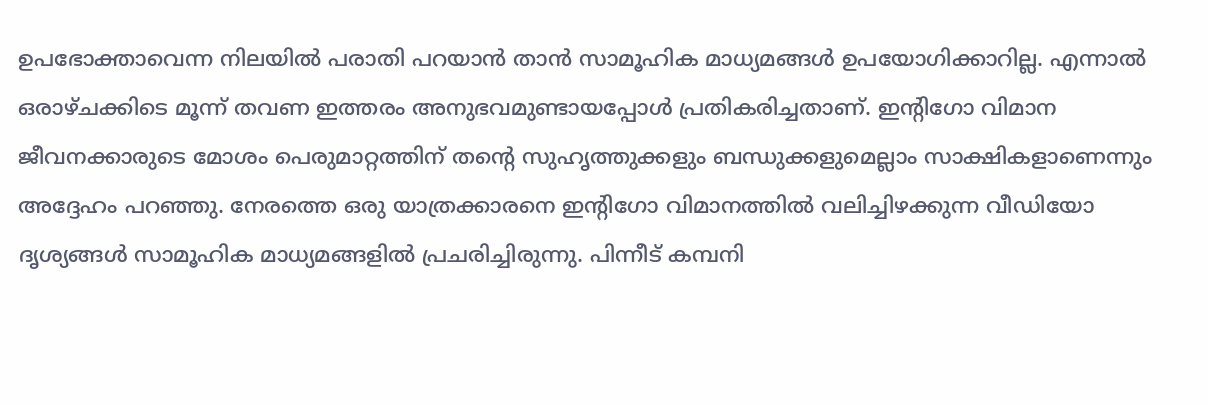ഉപഭോക്താവെന്ന നിലയില്‍ പരാതി പറയാന്‍ താന്‍ സാമൂഹിക മാധ്യമങ്ങള്‍ ഉപയോഗിക്കാറില്ല. എന്നാല്‍ ഒരാഴ്ചക്കിടെ മൂന്ന് തവണ ഇത്തരം അനുഭവമുണ്ടായപ്പോള്‍ പ്രതികരിച്ചതാണ്. ഇന്റിഗോ വിമാന ജീവനക്കാരുടെ മോശം പെരുമാറ്റത്തിന് തന്റെ സുഹൃത്തുക്കളും ബന്ധുക്കളുമെല്ലാം സാക്ഷികളാണെന്നും അദ്ദേഹം പറഞ്ഞു. നേരത്തെ ഒരു യാത്രക്കാരനെ ഇന്റിഗോ വിമാനത്തില്‍ വലിച്ചിഴക്കുന്ന വീഡിയോ ദൃശ്യങ്ങള്‍ സാമൂഹിക മാധ്യമങ്ങളില്‍ പ്രചരിച്ചിരുന്നു. പിന്നീട് കമ്പനി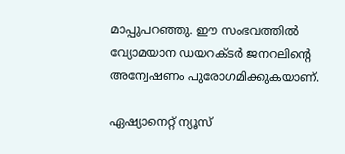മാപ്പുപറഞ്ഞു. ഈ സംഭവത്തില്‍ വ്യോമയാന ഡയറക്ടര്‍ ജനറലിന്റെ അന്വേഷണം പുരോഗമിക്കുകയാണ്.

ഏഷ്യാനെറ്റ് ന്യൂസ്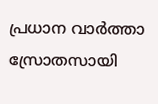പ്രധാന വാർത്താ സ്രോതസായി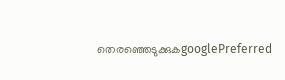തെരഞ്ഞെടുക്കുകgooglePreferred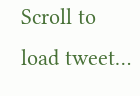Scroll to load tweet…